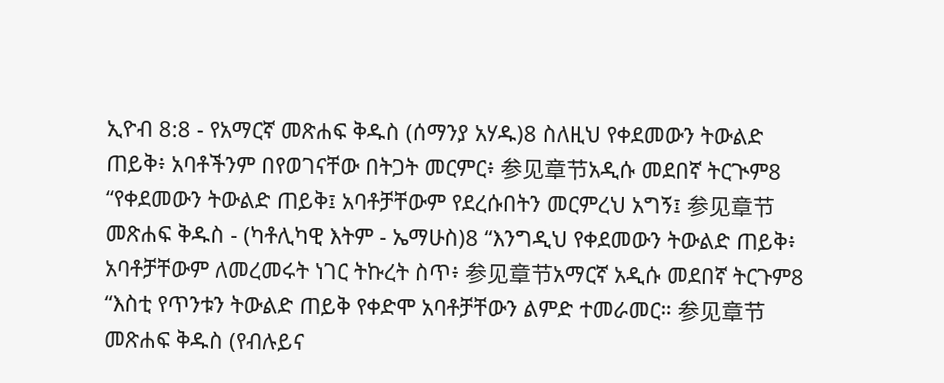ኢዮብ 8:8 - የአማርኛ መጽሐፍ ቅዱስ (ሰማንያ አሃዱ)8 ስለዚህ የቀደመውን ትውልድ ጠይቅ፥ አባቶችንም በየወገናቸው በትጋት መርምር፥ 参见章节አዲሱ መደበኛ ትርጒም8 “የቀደመውን ትውልድ ጠይቅ፤ አባቶቻቸውም የደረሱበትን መርምረህ አግኝ፤ 参见章节መጽሐፍ ቅዱስ - (ካቶሊካዊ እትም - ኤማሁስ)8 “እንግዲህ የቀደመውን ትውልድ ጠይቅ፥ አባቶቻቸውም ለመረመሩት ነገር ትኩረት ስጥ፥ 参见章节አማርኛ አዲሱ መደበኛ ትርጉም8 “እስቲ የጥንቱን ትውልድ ጠይቅ የቀድሞ አባቶቻቸውን ልምድ ተመራመር። 参见章节መጽሐፍ ቅዱስ (የብሉይና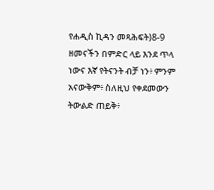የሐዲስ ኪዳን መጻሕፍት)8-9 ዘመናችን በምድር ላይ እንደ ጥላ ነውና እኛ የትናንት ብቻ ነን፥ ምንም አናውቅም፥ ስለዚህ የቀደመውን ትውልድ ጠይቅ፥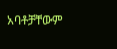አባቶቻቸውም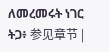ለመረመሩት ነገር ትጋ፥ 参见章节 |